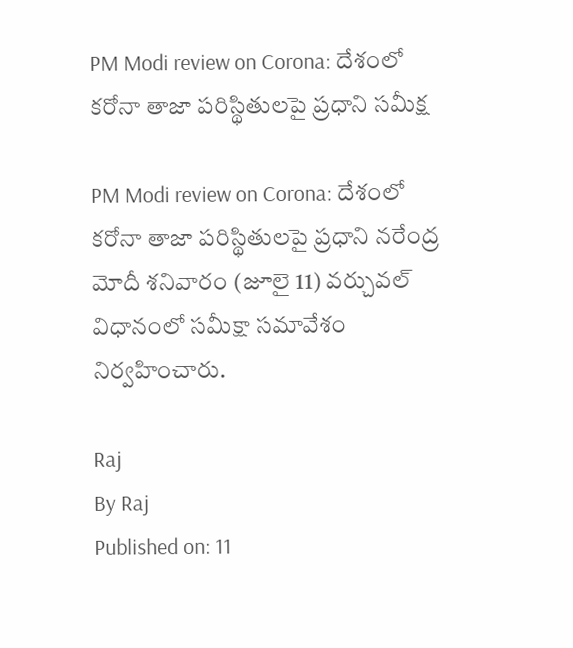PM Modi review on Corona: దేశంలో కరోనా తాజా పరిస్థితులపై ప్రధాని సమీక్ష

PM Modi review on Corona: దేశంలో కరోనా తాజా పరిస్థితులపై ప్రధాని నరేంద్ర మోదీ శనివారం (జూలై 11) వర్చువల్‌ విధానంలో సమీక్షా సమావేశం నిర్వహించారు.

Raj
By Raj
Published on: 11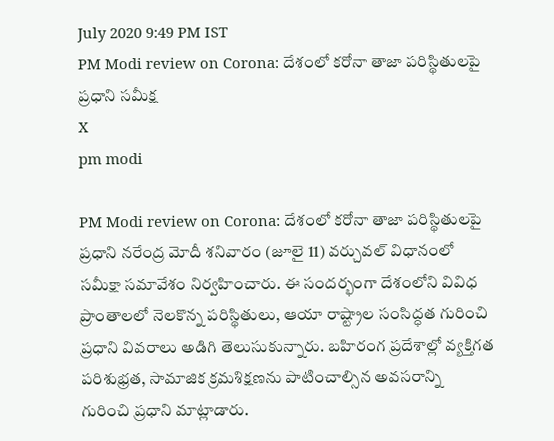July 2020 9:49 PM IST
PM Modi review on Corona: దేశంలో కరోనా తాజా పరిస్థితులపై ప్రధాని సమీక్ష
X
pm modi

PM Modi review on Corona: దేశంలో కరోనా తాజా పరిస్థితులపై ప్రధాని నరేంద్ర మోదీ శనివారం (జూలై 11) వర్చువల్‌ విధానంలో సమీక్షా సమావేశం నిర్వహించారు. ఈ సందర్భంగా దేశంలోని వివిధ ప్రాంతాలలో నెలకొన్న పరిస్థితులు, ఆయా రాష్ట్రాల సంసిద్ధత గురించి ప్రధాని వివరాలు అడిగి తెలుసుకున్నారు. బహిరంగ ప్రదేశాల్లో వ్యక్తిగత పరిశుభ్రత, సామాజిక క్రమశిక్షణను పాటించాల్సిన అవసరాన్ని గురించి ప్రధాని మాట్లాడారు.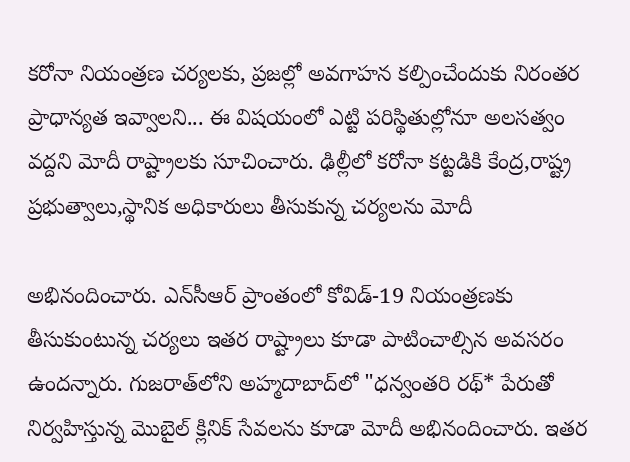కరోనా నియంత్రణ చర్యలకు, ప్రజల్లో అవగాహన కల్పించేందుకు నిరంతర ప్రాధాన్యత ఇవ్వాలని... ఈ విషయంలో ఎట్టి పరిస్థితుల్లోనూ అలసత్వం వద్దని మోదీ రాష్ట్రాలకు సూచించారు. ఢిల్లీలో కరోనా కట్టడికి కేంద్ర,రాష్ట్ర ప్రభుత్వాలు,స్థానిక అధికారులు తీసుకున్న చర్యలను మోదీ

అభినందించారు. ఎన్‌సీఆర్‌ ప్రాంతంలో కోవిడ్‌-19 నియంత్రణకు తీసుకుంటున్న చర్యలు ఇతర రాష్ట్రాలు కూడా పాటించాల్సిన అవసరం ఉందన్నారు. గుజరాత్‌లోని అహ్మదాబాద్‌లో "ధన్వంతరి రథ్‌* పేరుతో నిర్వహిస్తున్న మొబైల్‌ క్లినిక్‌ సేవలను కూడా మోదీ అభినందించారు. ఇతర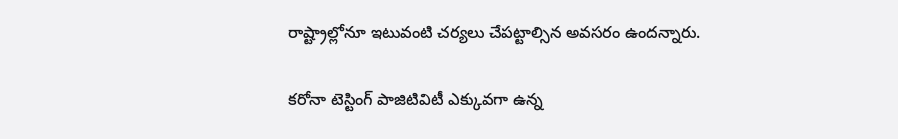రాష్ట్రాల్లోనూ ఇటువంటి చర్యలు చేపట్టాల్సిన అవసరం ఉందన్నారు.

కరోనా టెస్టింగ్‌ పాజిటివిటీ ఎక్కువగా ఉన్న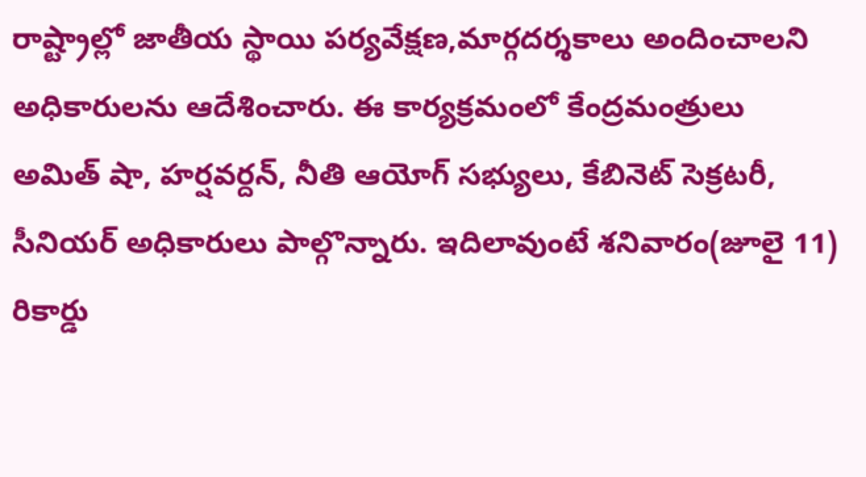రాష్ట్రాల్లో జాతీయ స్థాయి పర్యవేక్షణ,మార్గదర్శకాలు అందించాలని అధికారులను ఆదేశించారు. ఈ కార్యక్రమంలో కేంద్రమంత్రులు అమిత్‌ షా, హర్షవర్దన్‌, నీతి ఆయోగ్‌ సభ్యులు, కేబినెట్‌ సెక్రటరీ, సీనియర్‌ అధికారులు పాల్గొన్నారు. ఇదిలావుంటే శనివారం(జూలై 11) రికార్డు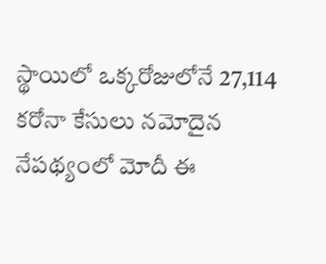స్థాయిలో ఒక్కరోజులోనే 27,114 కరోనా కేసులు నమోదైన నేపథ్యంలో మోదీ ఈ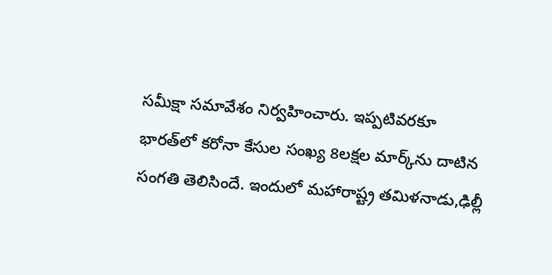సమీక్షా సమావేశం నిర్వహించారు. ఇప్పటివరకూ భారత్‌లో కరోనా కేసుల సంఖ్య 8లక్షల మార్క్‌ను దాటిన సంగతి తెలిసిందే. ఇందులో మహారాష్ట్ర తమిళనాడు,ఢిల్లీ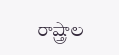రాష్త్రాల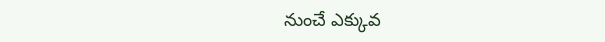నుంచే ఎక్కువ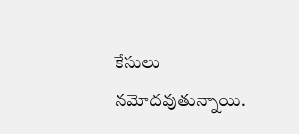కేసులు నమోదవుతున్నాయి.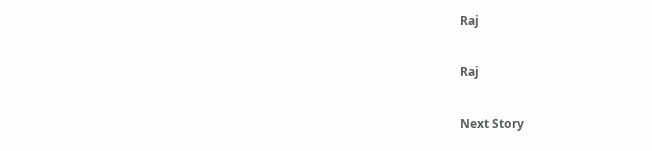Raj

Raj

Next Story